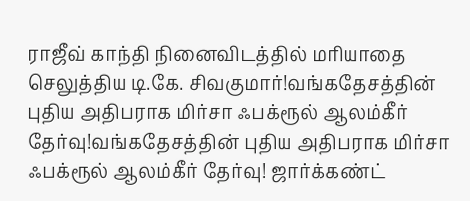ராஜீவ் காந்தி நினைவிடத்தில் மரியாதை செலுத்திய டி.கே. சிவகுமார்!வங்கதேசத்தின் புதிய அதிபராக மிர்சா ஃபக்ரூல் ஆலம்கீர் தேர்வு!வங்கதேசத்தின் புதிய அதிபராக மிர்சா ஃபக்ரூல் ஆலம்கீர் தேர்வு! ஜார்க்கண்ட்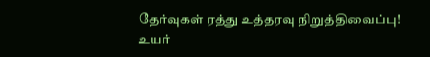தேர்வுகள் ரத்து உத்தரவு நிறுத்திவைப்பு! உயர்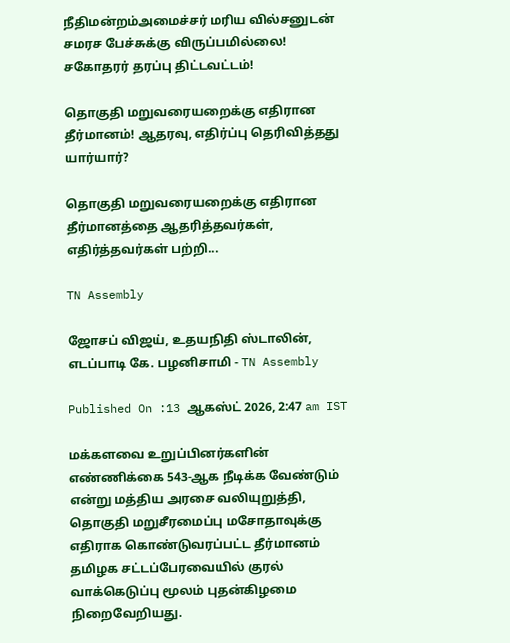நீதிமன்றம்அமைச்சர் மரிய வில்சனுடன் சமரச பேச்சுக்கு விருப்பமில்லை! சகோதரர் தரப்பு திட்டவட்டம்!

தொகுதி மறுவரையறைக்கு எதிரான தீர்மானம்! ஆதரவு, எதிர்ப்பு தெரிவித்தது யார்யார்?

தொகுதி மறுவரையறைக்கு எதிரான தீர்மானத்தை ஆதரித்தவர்கள், எதிர்த்தவர்கள் பற்றி...

TN Assembly

ஜோசப் விஜய், உதயநிதி ஸ்டாலின், எடப்பாடி கே. பழனிசாமி - TN Assembly

Published On :13 ஆகஸ்ட் 2026, 2:47 am IST

மக்களவை உறுப்பினர்களின் எண்ணிக்கை 543-ஆக நீடிக்க வேண்டும் என்று மத்திய அரசை வலியுறுத்தி, தொகுதி மறுசீரமைப்பு மசோதாவுக்கு எதிராக கொண்டுவரப்பட்ட தீர்மானம் தமிழக சட்டப்பேரவையில் குரல் வாக்கெடுப்பு மூலம் புதன்கிழமை நிறைவேறியது.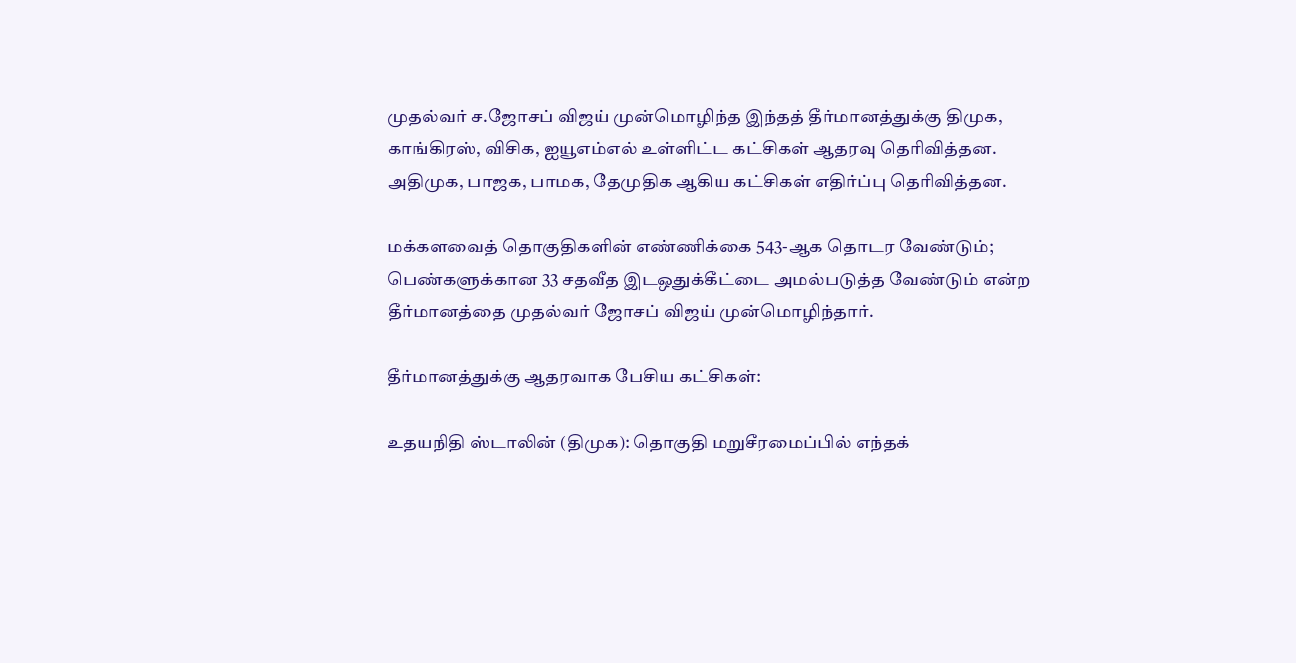முதல்வர் ச.ஜோசப் விஜய் முன்மொழிந்த இந்தத் தீர்மானத்துக்கு திமுக, காங்கிரஸ், விசிக, ஐயூஎம்எல் உள்ளிட்ட கட்சிகள் ஆதரவு தெரிவித்தன. அதிமுக, பாஜக, பாமக, தேமுதிக ஆகிய கட்சிகள் எதிர்ப்பு தெரிவித்தன.

மக்களவைத் தொகுதிகளின் எண்ணிக்கை 543-ஆக தொடர வேண்டும்; பெண்களுக்கான 33 சதவீத இடஒதுக்கீட்டை அமல்படுத்த வேண்டும் என்ற தீர்மானத்தை முதல்வர் ஜோசப் விஜய் முன்மொழிந்தார்.

தீர்மானத்துக்கு ஆதரவாக பேசிய கட்சிகள்:

உதயநிதி ஸ்டாலின் (திமுக): தொகுதி மறுசீரமைப்பில் எந்தக்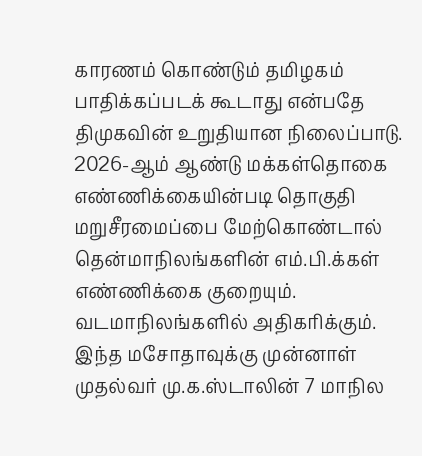காரணம் கொண்டும் தமிழகம் பாதிக்கப்படக் கூடாது என்பதே திமுகவின் உறுதியான நிலைப்பாடு. 2026-ஆம் ஆண்டு மக்கள்தொகை எண்ணிக்கையின்படி தொகுதி மறுசீரமைப்பை மேற்கொண்டால் தென்மாநிலங்களின் எம்.பி.க்கள் எண்ணிக்கை குறையும். வடமாநிலங்களில் அதிகரிக்கும். இந்த மசோதாவுக்கு முன்னாள் முதல்வர் மு.க.ஸ்டாலின் 7 மாநில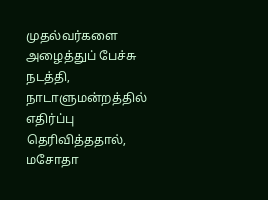முதல்வர்களை அழைத்துப் பேச்சு நடத்தி, நாடாளுமன்றத்தில் எதிர்ப்பு தெரிவித்ததால், மசோதா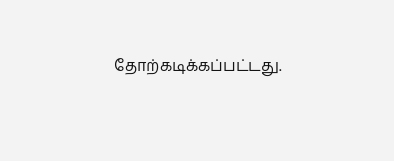தோற்கடிக்கப்பட்டது.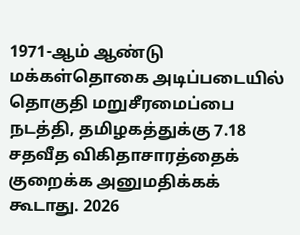1971-ஆம் ஆண்டு மக்கள்தொகை அடிப்படையில் தொகுதி மறுசீரமைப்பை நடத்தி, தமிழகத்துக்கு 7.18 சதவீத விகிதாசாரத்தைக் குறைக்க அனுமதிக்கக் கூடாது. 2026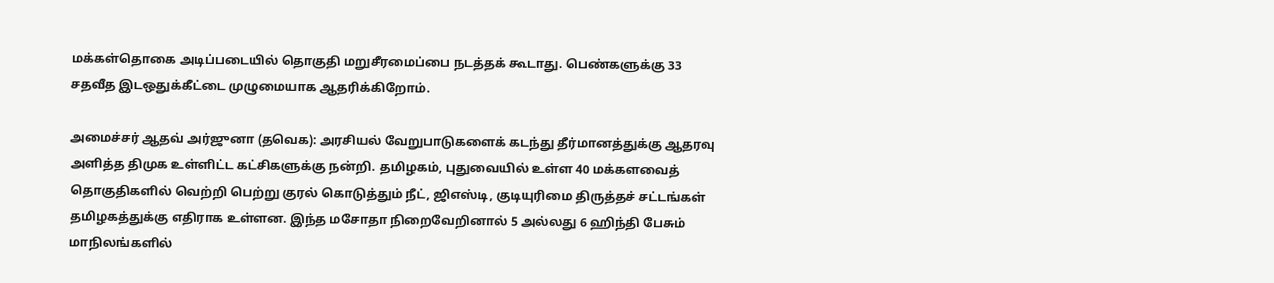மக்கள்தொகை அடிப்படையில் தொகுதி மறுசீரமைப்பை நடத்தக் கூடாது. பெண்களுக்கு 33 சதவீத இடஒதுக்கீட்டை முழுமையாக ஆதரிக்கிறோம்.

அமைச்சர் ஆதவ் அர்ஜுனா (தவெக): அரசியல் வேறுபாடுகளைக் கடந்து தீர்மானத்துக்கு ஆதரவு அளித்த திமுக உள்ளிட்ட கட்சிகளுக்கு நன்றி. தமிழகம், புதுவையில் உள்ள 40 மக்களவைத் தொகுதிகளில் வெற்றி பெற்று குரல் கொடுத்தும் நீட், ஜிஎஸ்டி, குடியுரிமை திருத்தச் சட்டங்கள் தமிழகத்துக்கு எதிராக உள்ளன. இந்த மசோதா நிறைவேறினால் 5 அல்லது 6 ஹிந்தி பேசும் மாநிலங்களில்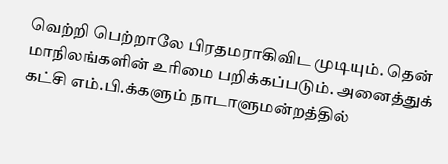வெற்றி பெற்றாலே பிரதமராகிவிட முடியும். தென் மாநிலங்களின் உரிமை பறிக்கப்படும். அனைத்துக் கட்சி எம்.பி.க்களும் நாடாளுமன்றத்தில்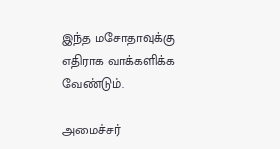இந்த மசோதாவுக்கு எதிராக வாக்களிக்க வேண்டும்.

அமைச்சர்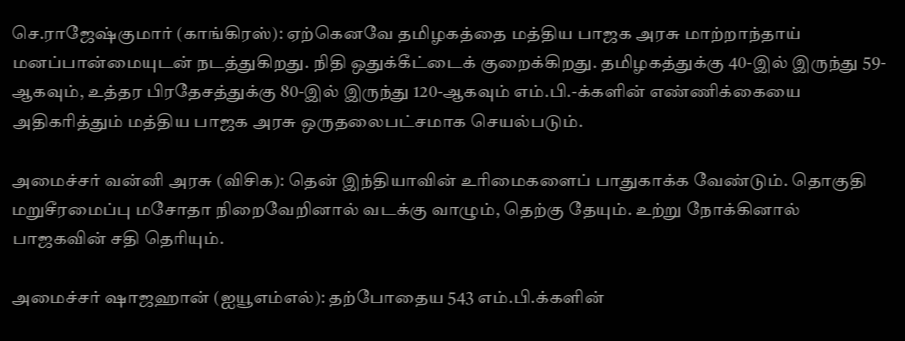செ.ராஜேஷ்குமார் (காங்கிரஸ்): ஏற்கெனவே தமிழகத்தை மத்திய பாஜக அரசு மாற்றாந்தாய் மனப்பான்மையுடன் நடத்துகிறது. நிதி ஒதுக்கீட்டைக் குறைக்கிறது. தமிழகத்துக்கு 40-இல் இருந்து 59-ஆகவும், உத்தர பிரதேசத்துக்கு 80-இல் இருந்து 120-ஆகவும் எம்.பி.-க்களின் எண்ணிக்கையை அதிகரித்தும் மத்திய பாஜக அரசு ஒருதலைபட்சமாக செயல்படும்.

அமைச்சர் வன்னி அரசு (விசிக): தென் இந்தியாவின் உரிமைகளைப் பாதுகாக்க வேண்டும். தொகுதி மறுசீரமைப்பு மசோதா நிறைவேறினால் வடக்கு வாழும், தெற்கு தேயும். உற்று நோக்கினால் பாஜகவின் சதி தெரியும்.

அமைச்சர் ஷாஜஹான் (ஐயூஎம்எல்): தற்போதைய 543 எம்.பி.க்களின்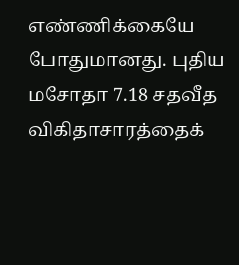எண்ணிக்கையே போதுமானது. புதிய மசோதா 7.18 சதவீத விகிதாசாரத்தைக்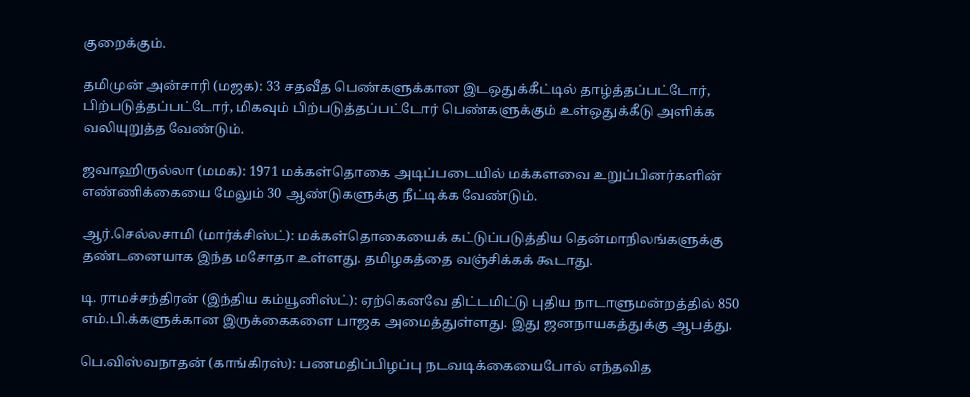குறைக்கும்.

தமிமுன் அன்சாரி (மஜக): 33 சதவீத பெண்களுக்கான இடஒதுக்கீட்டில் தாழ்த்தப்பட்டோர், பிற்படுத்தப்பட்டோர், மிகவும் பிற்படுத்தப்பட்டோர் பெண்களுக்கும் உள்ஒதுக்கீடு அளிக்க வலியுறுத்த வேண்டும்.

ஜவாஹிருல்லா (மமக): 1971 மக்கள்தொகை அடிப்படையில் மக்களவை உறுப்பினர்களின் எண்ணிக்கையை மேலும் 30 ஆண்டுகளுக்கு நீட்டிக்க வேண்டும்.

ஆர்.செல்லசாமி (மார்க்சிஸ்ட்): மக்கள்தொகையைக் கட்டுப்படுத்திய தென்மாநிலங்களுக்கு தண்டனையாக இந்த மசோதா உள்ளது. தமிழகத்தை வஞ்சிக்கக் கூடாது.

டி. ராமச்சந்திரன் (இந்திய கம்யூனிஸ்ட்): ஏற்கெனவே திட்டமிட்டு புதிய நாடாளுமன்றத்தில் 850 எம்.பி.க்களுக்கான இருக்கைகளை பாஜக அமைத்துள்ளது. இது ஜனநாயகத்துக்கு ஆபத்து.

பெ.விஸ்வநாதன் (காங்கிரஸ்): பணமதிப்பிழப்பு நடவடிக்கையைபோல் எந்தவித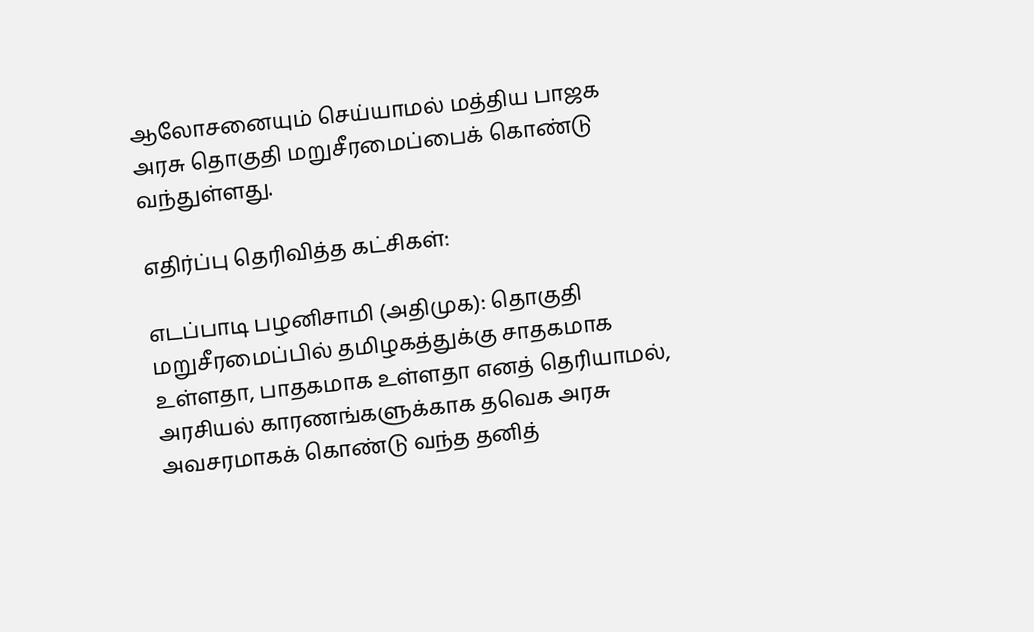ஆலோசனையும் செய்யாமல் மத்திய பாஜக அரசு தொகுதி மறுசீரமைப்பைக் கொண்டு வந்துள்ளது.

எதிர்ப்பு தெரிவித்த கட்சிகள்:

எடப்பாடி பழனிசாமி (அதிமுக): தொகுதி மறுசீரமைப்பில் தமிழகத்துக்கு சாதகமாக உள்ளதா, பாதகமாக உள்ளதா எனத் தெரியாமல், அரசியல் காரணங்களுக்காக தவெக அரசு அவசரமாகக் கொண்டு வந்த தனித்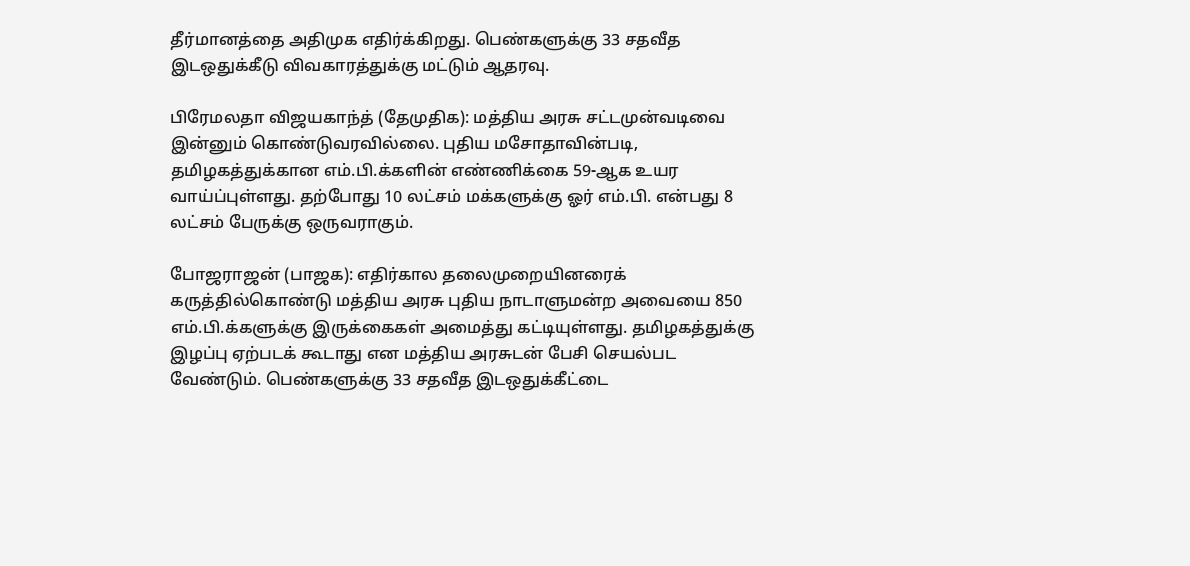தீர்மானத்தை அதிமுக எதிர்க்கிறது. பெண்களுக்கு 33 சதவீத இடஒதுக்கீடு விவகாரத்துக்கு மட்டும் ஆதரவு.

பிரேமலதா விஜயகாந்த் (தேமுதிக): மத்திய அரசு சட்டமுன்வடிவை இன்னும் கொண்டுவரவில்லை. புதிய மசோதாவின்படி, தமிழகத்துக்கான எம்.பி.க்களின் எண்ணிக்கை 59-ஆக உயர வாய்ப்புள்ளது. தற்போது 10 லட்சம் மக்களுக்கு ஓர் எம்.பி. என்பது 8 லட்சம் பேருக்கு ஒருவராகும்.

போஜராஜன் (பாஜக): எதிர்கால தலைமுறையினரைக் கருத்தில்கொண்டு மத்திய அரசு புதிய நாடாளுமன்ற அவையை 850 எம்.பி.க்களுக்கு இருக்கைகள் அமைத்து கட்டியுள்ளது. தமிழகத்துக்கு இழப்பு ஏற்படக் கூடாது என மத்திய அரசுடன் பேசி செயல்பட வேண்டும். பெண்களுக்கு 33 சதவீத இடஒதுக்கீட்டை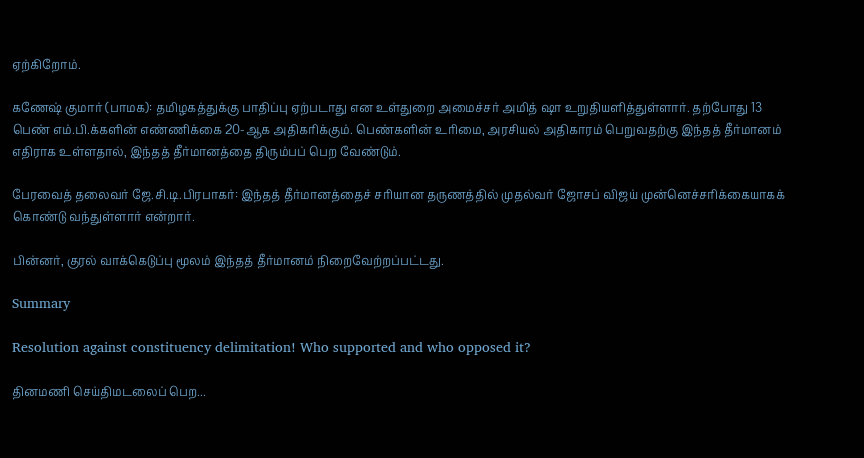ஏற்கிறோம்.

கணேஷ் குமார் (பாமக): தமிழகத்துக்கு பாதிப்பு ஏற்படாது என உள்துறை அமைச்சர் அமித் ஷா உறுதியளித்துள்ளார். தற்போது 13 பெண் எம்.பி.க்களின் எண்ணிக்கை 20-ஆக அதிகரிக்கும். பெண்களின் உரிமை, அரசியல் அதிகாரம் பெறுவதற்கு இந்தத் தீர்மானம் எதிராக உள்ளதால், இந்தத் தீர்மானத்தை திரும்பப் பெற வேண்டும்.

பேரவைத் தலைவர் ஜே.சி.டி.பிரபாகர்: இந்தத் தீர்மானத்தைச் சரியான தருணத்தில் முதல்வர் ஜோசப் விஜய் முன்னெச்சரிக்கையாகக் கொண்டு வந்துள்ளார் என்றார்.

பின்னர், குரல் வாக்கெடுப்பு மூலம் இந்தத் தீர்மானம் நிறைவேற்றப்பட்டது.

Summary

Resolution against constituency delimitation! Who supported and who opposed it?

தினமணி செய்திமடலைப் பெற...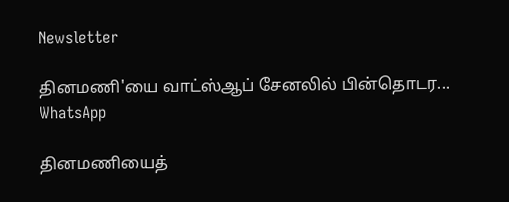Newsletter

தினமணி'யை வாட்ஸ்ஆப் சேனலில் பின்தொடர... WhatsApp

தினமணியைத்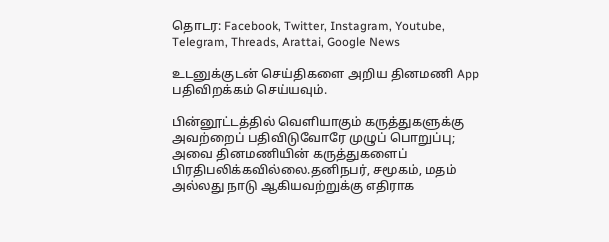தொடர: Facebook, Twitter, Instagram, Youtube, Telegram, Threads, Arattai, Google News

உடனுக்குடன் செய்திகளை அறிய தினமணி App பதிவிறக்கம் செய்யவும்.

பின்னூட்டத்தில் வெளியாகும் கருத்துகளுக்கு அவற்றைப் பதிவிடுவோரே முழுப் பொறுப்பு; அவை தினமணியின் கருத்துகளைப் பிரதிபலிக்கவில்லை.தனிநபர், சமூகம், மதம் அல்லது நாடு ஆகியவற்றுக்கு எதிராக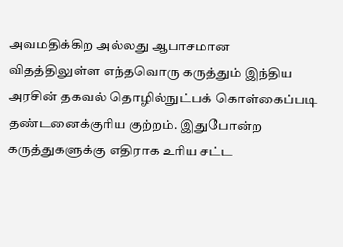அவமதிக்கிற அல்லது ஆபாசமான விதத்திலுள்ள எந்தவொரு கருத்தும் இந்திய அரசின் தகவல் தொழில்நுட்பக் கொள்கைப்படி தண்டனைக்குரிய குற்றம். இதுபோன்ற கருத்துகளுக்கு எதிராக உரிய சட்ட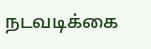நடவடிக்கை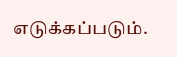எடுக்கப்படும்.